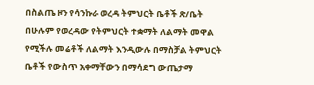በስልጤ ዞን የሳንኩራ ወረዳ ትምህርት ቤቶች ጽ/ቤት በሁሉም የወረዳው የትምህርት ተቋማት ለልማት መዋል የሚችሉ መሬቶች ለልማት እንዲውሉ በማስቻል ትምህርት ቤቶች የውስጥ አቀማቸውን በማሳደግ ውጤታማ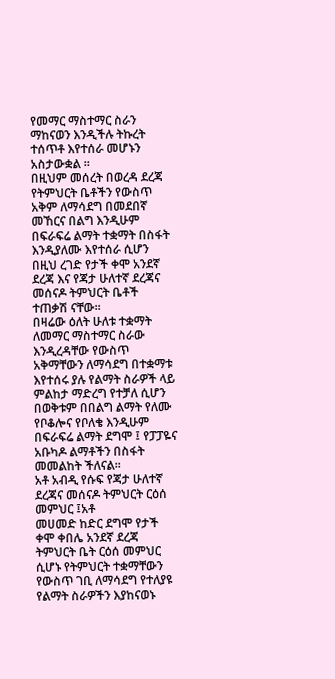የመማር ማስተማር ስራን ማከናወን እንዲችሉ ትኩረት ተሰጥቶ እየተሰራ መሆኑን አስታውቋል ፡፡
በዚህም መሰረት በወረዳ ደረጃ የትምህርት ቤቶችን የውስጥ አቅም ለማሳደግ በመደበኛ መኸርና በልግ እንዲሁም በፍራፍሬ ልማት ተቋማት በስፋት እንዲያለሙ እየተሰራ ሲሆን በዚህ ረገድ የታች ቀሞ አንደኛ ደረጃ እና የጃታ ሁለተኛ ደረጃና መሰናዶ ትምህርት ቤቶች ተጠቃሽ ናቸው፡፡
በዛሬው ዕለት ሁለቱ ተቋማት ለመማር ማስተማር ስራው እንዲረዳቸው የውስጥ አቅማቸውን ለማሳደግ በተቋማቱ እየተሰሩ ያሉ የልማት ስራዎች ላይ ምልከታ ማድረግ የተቻለ ሲሆን በወቅቱም በበልግ ልማት የለሙ የቦቆሎና የቦለቄ እንዲሁም በፍራፍሬ ልማት ደግሞ ፤ የፓፓዬና አቡካዶ ልማቶችን በስፋት መመልከት ችለናል፡፡
አቶ አብዲ የሱፍ የጃታ ሁለተኛ ደረጃና መሰናዶ ትምህርት ርዕሰ መምህር ፤አቶ
መሀመድ ከድር ደግሞ የታች ቀሞ ቀበሌ አንደኛ ደረጃ ትምህርት ቤት ርዕሰ መምህር ሲሆኑ የትምህርት ተቋማቸውን የውስጥ ገቢ ለማሳደግ የተለያዩ የልማት ስራዎችን እያከናወኑ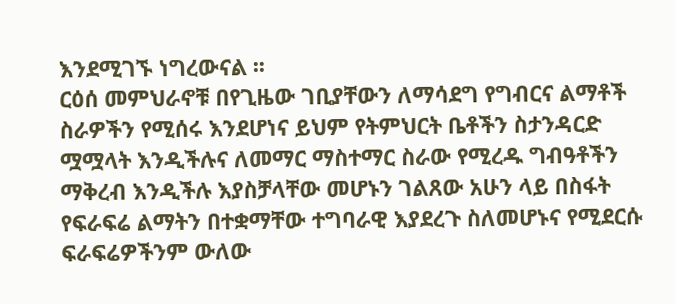እንደሚገኙ ነግረውናል ፡፡
ርዕሰ መምህራኖቹ በየጊዜው ገቢያቸውን ለማሳደግ የግብርና ልማቶች ስራዎችን የሚሰሩ እንደሆነና ይህም የትምህርት ቤቶችን ስታንዳርድ ሟሟላት እንዲችሉና ለመማር ማስተማር ስራው የሚረዱ ግብዓቶችን ማቅረብ እንዲችሉ እያስቻላቸው መሆኑን ገልጸው አሁን ላይ በስፋት የፍራፍሬ ልማትን በተቋማቸው ተግባራዊ እያደረጉ ስለመሆኑና የሚደርሱ ፍራፍሬዎችንም ውለው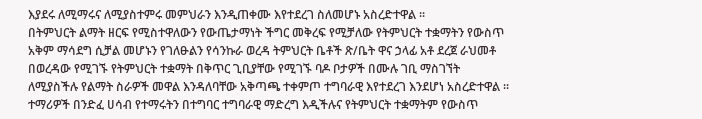እያደሩ ለሚማሩና ለሚያስተምሩ መምህራን እንዲጠቀሙ እየተደረገ ስለመሆኑ አስረድተዋል ፡፡
በትምህርት ልማት ዘርፍ የሚስተዋለውን የውጤታማነት ችግር መቅረፍ የሚቻለው የትምህርት ተቋማትን የውስጥ አቅም ማሳደግ ሲቻል መሆኑን የገለፁልን የሳንኩራ ወረዳ ትምህርት ቤቶች ጽ/ቤት ዋና ኃላፊ አቶ ደረጀ ራህመቶ በወረዳው የሚገኙ የትምህርት ተቋማት በቅጥር ጊቢያቸው የሚገኙ ባዶ ቦታዎች በሙሉ ገቢ ማስገኘት ለሚያስችሉ የልማት ስራዎች መዋል እንዳለባቸው አቅጣጫ ተቀምጦ ተግባራዊ እየተደረገ እንደሆነ አስረድተዋል ፡፡
ተማሪዎች በንድፈ ሀሳብ የተማሩትን በተግባር ተግባራዊ ማድረግ እዲችሉና የትምህርት ተቋማትም የውስጥ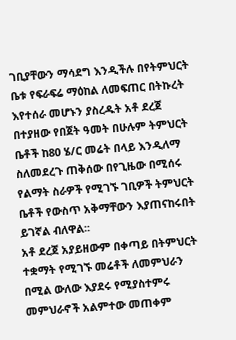ገቢያቸውን ማሳደግ እንዲችሉ በየትምህርት ቤቱ የፍራፍሬ ማዕከል ለመፍጠር በትኩረት እየተሰራ መሆኑን ያስረዱት አቶ ደረጀ በተያዘው የበጀት ዓመት በሁሉም ትምህርት ቤቶች ከ80 ሄ/ር መሬት በላይ እንዲለማ ስለመደረጉ ጠቅሰው በየጊዜው በሚሰሩ የልማት ስራዎች የሚገኙ ገቢዎች ትምህርት ቤቶች የውስጥ አቅማቸውን እያጠናከሩበት ይገኛል ብለዋል፡፡
አቶ ደረጀ አያይዘውም በቀጣይ በትምህርት ተቋማት የሚገኙ መሬቶች ለመምህራን በሚል ውለው እያደሩ የሚያስተምሩ መምህራኖች አልምተው መጠቀም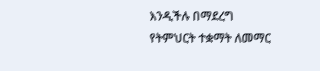እንዲችሉ በማደረግ የትምህርት ተቋማት ለመማር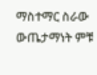ማስተማር ስራው ውጤታማነት ምቹ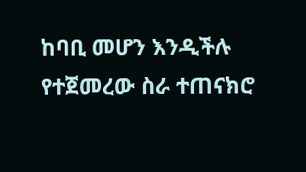ከባቢ መሆን እንዲችሉ የተጀመረው ስራ ተጠናክሮ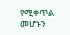የሚቀጥል መሆኑን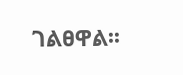ገልፀዋል፡፡